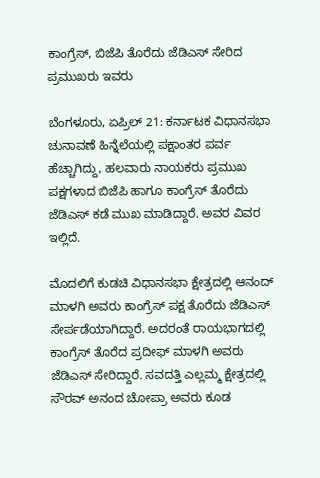ಕಾಂಗ್ರೆಸ್‌, ಬಿಜೆಪಿ ತೊರೆದು ಜೆಡಿಎಸ್ ಸೇರಿದ ಪ್ರಮುಖರು ಇವರು

ಬೆಂಗಳೂರು, ಏಪ್ರಿಲ್‌ 21: ಕರ್ನಾಟಕ ವಿಧಾನಸಭಾ ಚುನಾವಣೆ ಹಿನ್ನೆಲೆಯಲ್ಲಿ ಪಕ್ಷಾಂತರ ಪರ್ವ ಹೆಚ್ಚಾಗಿದ್ದು, ಹಲವಾರು ನಾಯಕರು ಪ್ರಮುಖ ಪಕ್ಷಗಳಾದ ಬಿಜೆಪಿ ಹಾಗೂ ಕಾಂಗ್ರೆಸ್‌ ತೊರೆದು ಜೆಡಿಎಸ್‌ ಕಡೆ ಮುಖ ಮಾಡಿದ್ದಾರೆ. ಅವರ ವಿವರ ಇಲ್ಲಿದೆ.

ಮೊದಲಿಗೆ ಕುಡಚಿ ವಿಧಾನಸಭಾ ಕ್ಷೇತ್ರದಲ್ಲಿ ಆನಂದ್‌ ಮಾಳಗಿ ಅವರು ಕಾಂಗ್ರೆಸ್‌ ಪಕ್ಷ ತೊರೆದು ಜೆಡಿಎಸ್‌ ಸೇರ್ಪಡೆಯಾಗಿದ್ದಾರೆ. ಅದರಂತೆ ರಾಯಭಾಗದಲ್ಲಿ ಕಾಂಗ್ರೆಸ್‌ ತೊರೆದ ಪ್ರದೀಫ್‌ ಮಾಳಗಿ ಅವರು ಜೆಡಿಎಸ್‌ ಸೇರಿದ್ದಾರೆ. ಸವದತ್ತಿ ಎಲ್ಲಮ್ಮ ಕ್ಷೇತ್ರದಲ್ಲಿ ಸೌರವ್‌ ಅನಂದ ಚೋಪ್ರಾ ಅವರು ಕೂಡ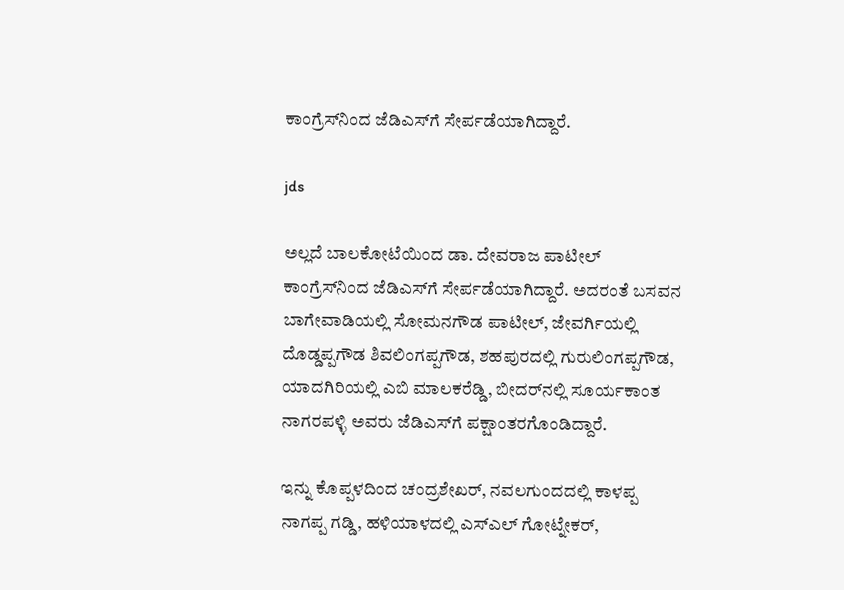ಕಾಂಗ್ರೆಸ್‌ನಿಂದ ಜೆಡಿಎಸ್‌ಗೆ ಸೇರ್ಪಡೆಯಾಗಿದ್ದಾರೆ.

jds

ಅಲ್ಲದೆ ಬಾಲಕೋಟೆಯಿಂದ ಡಾ. ದೇವರಾಜ ಪಾಟೀಲ್‌ ಕಾಂಗ್ರೆಸ್‌ನಿಂದ ಜೆಡಿಎಸ್‌ಗೆ ಸೇರ್ಪಡೆಯಾಗಿದ್ದಾರೆ. ಅದರಂತೆ ಬಸವನ ಬಾಗೇವಾಡಿಯಲ್ಲಿ ಸೋಮನಗೌಡ ಪಾಟೀಲ್, ಜೇವರ್ಗಿಯಲ್ಲಿ ದೊಡ್ಡಪ್ಪಗೌಡ ಶಿವಲಿಂಗಪ್ಪಗೌಡ, ಶಹಪುರದಲ್ಲಿ ಗುರುಲಿಂಗಪ್ಪಗೌಡ, ಯಾದಗಿರಿಯಲ್ಲಿ ಎಬಿ ಮಾಲಕರೆಡ್ಡಿ, ಬೀದರ್‌ನಲ್ಲಿ ಸೂರ್ಯಕಾಂತ ನಾಗರಪಳ್ಳಿ ಅವರು ಜೆಡಿಎಸ್‌ಗೆ ಪಕ್ಷಾಂತರಗೊಂಡಿದ್ದಾರೆ.

ಇನ್ನು ಕೊಪ್ಪಳದಿಂದ ಚಂದ್ರಶೇಖರ್‌, ನವಲಗುಂದದಲ್ಲಿ ಕಾಳಪ್ಪ ನಾಗಪ್ಪ ಗಡ್ಡಿ, ಹಳಿಯಾಳದಲ್ಲಿ ಎಸ್‌ಎಲ್‌ ಗೋಟ್ನೇಕರ್‌,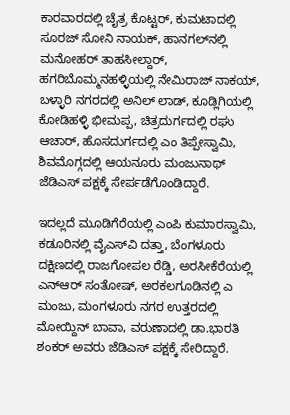ಕಾರವಾರದಲ್ಲಿ ಚೈತ್ರ ಕೊಟ್ಟರ್‌, ಕುಮಟಾದಲ್ಲಿ ಸೂರಜ್‌ ಸೋನಿ ನಾಯಕ್‌, ಹಾನಗಲ್‌ನಲ್ಲಿ ಮನೋಹರ್‌ ತಾಹಸೀಲ್ದಾರ್‌, ಹಗರಿಬೊಮ್ಮನಹಳ್ಳಿಯಲ್ಲಿ ನೇಮಿರಾಜ್‌ ನಾಕಯ್‌, ಬಳ್ಳಾರಿ ನಗರದಲ್ಲಿ ಅನಿಲ್ ಲಾಡ್‌, ಕೂಡ್ಲಿಗಿಯಲ್ಲಿ ಕೋಡಿಹಳ್ಳಿ ಭೀಮಪ್ಪ, ಚಿತ್ರದುರ್ಗದಲ್ಲಿ ರಘು ಆಚಾರ್‌, ಹೊಸದುರ್ಗದಲ್ಲಿ ಎಂ ತಿಪ್ಪೇಸ್ವಾಮಿ, ಶಿವಮೊಗ್ಗದಲ್ಲಿ ಆಯನೂರು ಮಂಜುನಾಥ್‌ ಜೆಡಿಎಸ್‌ ಪಕ್ಷಕ್ಕೆ ಸೇರ್ಪಡೆಗೊಂಡಿದ್ದಾರೆ.

ಇದಲ್ಲದೆ ಮೂಡಿಗೆರೆಯಲ್ಲಿ ಎಂಪಿ ಕುಮಾರಸ್ವಾಮಿ, ಕಡೂರಿನಲ್ಲಿ ವೈಎಸ್‌ವಿ ದತ್ತಾ, ಬೆಂಗಳೂರು ದಕ್ಷಿಣದಲ್ಲಿ ರಾಜಗೋಪಲ ರೆಡ್ಡಿ, ಅರಸೀಕೆರೆಯಲ್ಲಿ ಎನ್‌ಆರ್‌ ಸಂತೋಷ್‌, ಅರಕಲಗೂಡಿನಲ್ಲಿ ಎ ಮಂಜು, ಮಂಗಳೂರು ನಗರ ಉತ್ತರದಲ್ಲಿ ಮೋಯ್ದಿನ್‌ ಬಾವಾ, ವರುಣಾದಲ್ಲಿ ಡಾ.ಭಾರತಿ ಶಂಕರ್‌ ಅವರು ಜೆಡಿಎಸ್‌ ಪಕ್ಷಕ್ಕೆ ಸೇರಿದ್ದಾರೆ.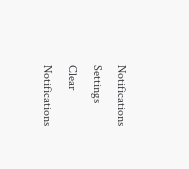Notifications
Settings
Clear Notifications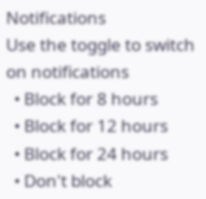Notifications
Use the toggle to switch on notifications
  • Block for 8 hours
  • Block for 12 hours
  • Block for 24 hours
  • Don't block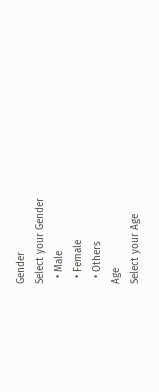Gender
Select your Gender
  • Male
  • Female
  • Others
Age
Select your Age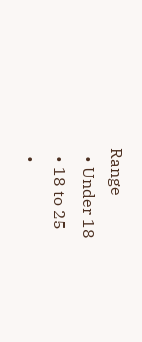Range
  • Under 18
  • 18 to 25
  •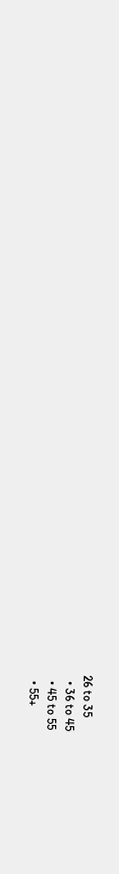26 to 35
  • 36 to 45
  • 45 to 55
  • 55+